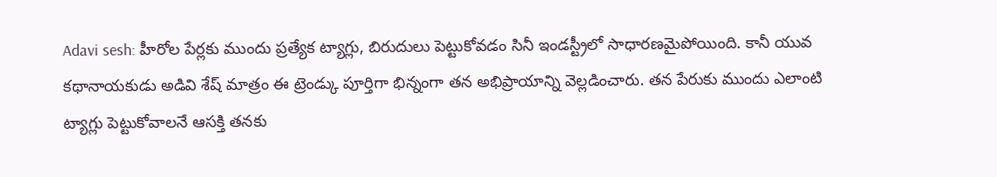Adavi sesh: హీరోల పేర్లకు ముందు ప్రత్యేక ట్యాగ్లు, బిరుదులు పెట్టుకోవడం సినీ ఇండస్ట్రీలో సాధారణమైపోయింది. కానీ యువ కథానాయకుడు అడివి శేష్ మాత్రం ఈ ట్రెండ్కు పూర్తిగా భిన్నంగా తన అభిప్రాయాన్ని వెల్లడించారు. తన పేరుకు ముందు ఎలాంటి ట్యాగ్లు పెట్టుకోవాలనే ఆసక్తి తనకు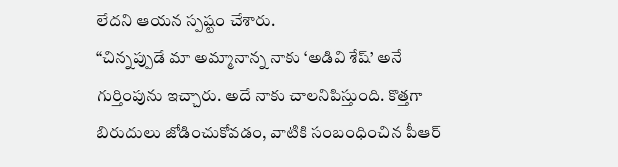లేదని ఆయన స్పష్టం చేశారు.
“చిన్నప్పుడే మా అమ్మానాన్న నాకు ‘అడివి శేష్’ అనే గుర్తింపును ఇచ్చారు. అదే నాకు చాలనిపిస్తుంది. కొత్తగా బిరుదులు జోడించుకోవడం, వాటికి సంబంధించిన పీఆర్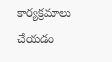కార్యక్రమాలు చేయడం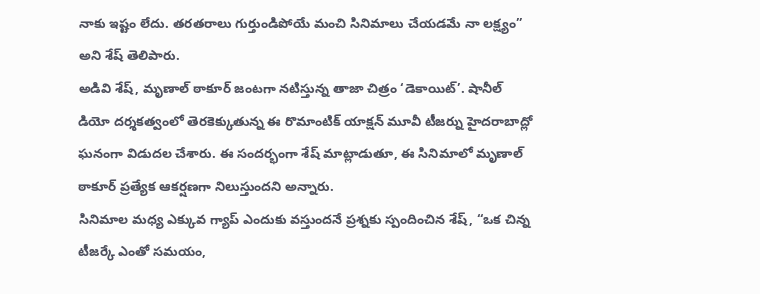నాకు ఇష్టం లేదు. తరతరాలు గుర్తుండిపోయే మంచి సినిమాలు చేయడమే నా లక్ష్యం” అని శేష్ తెలిపారు.
అడివి శేష్, మృణాల్ ఠాకూర్ జంటగా నటిస్తున్న తాజా చిత్రం ‘డెకాయిట్’. షానీల్ డియో దర్శకత్వంలో తెరకెక్కుతున్న ఈ రొమాంటిక్ యాక్షన్ మూవీ టీజర్ను హైదరాబాద్లో ఘనంగా విడుదల చేశారు. ఈ సందర్భంగా శేష్ మాట్లాడుతూ, ఈ సినిమాలో మృణాల్ ఠాకూర్ ప్రత్యేక ఆకర్షణగా నిలుస్తుందని అన్నారు.
సినిమాల మధ్య ఎక్కువ గ్యాప్ ఎందుకు వస్తుందనే ప్రశ్నకు స్పందించిన శేష్, “ఒక చిన్న టీజర్కే ఎంతో సమయం,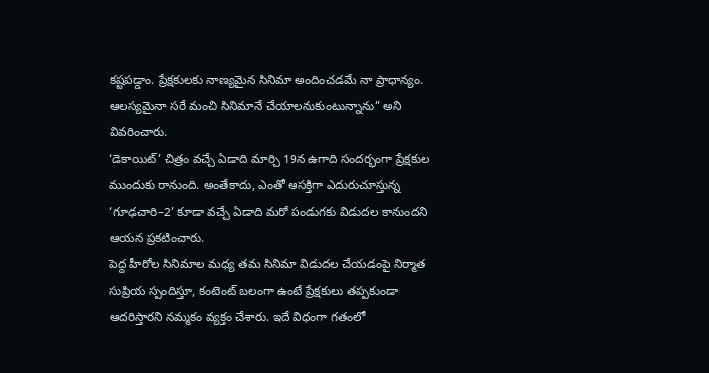కష్టపడ్డాం. ప్రేక్షకులకు నాణ్యమైన సినిమా అందించడమే నా ప్రాధాన్యం. ఆలస్యమైనా సరే మంచి సినిమానే చేయాలనుకుంటున్నాను” అని వివరించారు.
‘డెకాయిట్’ చిత్రం వచ్చే ఏడాది మార్చి 19న ఉగాది సందర్భంగా ప్రేక్షకుల ముందుకు రానుంది. అంతేకాదు, ఎంతో ఆసక్తిగా ఎదురుచూస్తున్న ‘గూఢచారి–2’ కూడా వచ్చే ఏడాది మరో పండుగకు విడుదల కానుందని ఆయన ప్రకటించారు.
పెద్ద హీరోల సినిమాల మధ్య తమ సినిమా విడుదల చేయడంపై నిర్మాత సుప్రియ స్పందిస్తూ, కంటెంట్ బలంగా ఉంటే ప్రేక్షకులు తప్పకుండా ఆదరిస్తారని నమ్మకం వ్యక్తం చేశారు. ఇదే విధంగా గతంలో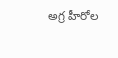అగ్ర హీరోల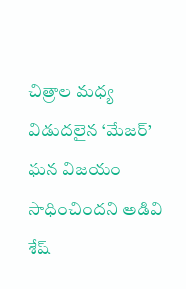చిత్రాల మధ్య విడుదలైన ‘మేజర్’ ఘన విజయం సాధించిందని అడివి శేష్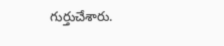గుర్తుచేశారు.